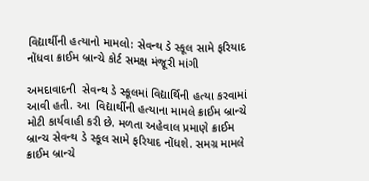વિદ્યાર્થીની હત્યાનો મામલો: સેવન્થ ડે સ્કૂલ સામે ફરિયાદ નોંધવા ક્રાઈમ બ્રાન્ચે કોર્ટ સમક્ષ મંજૂરી માંગી

અમદાવાદની  સેવન્થ ડે સ્કૂલમાં વિદ્યાર્થિની હત્યા કરવામાં આવી હતી. આ  વિદ્યાર્થીની હત્યાના મામલે ક્રાઈમ બ્રાન્ચે મોટી કાર્યવાહી કરી છે. મળતા અહેવાલ પ્રમાણે ક્રાઈમ બ્રાન્ચ સેવન્થ ડે સ્કૂલ સામે ફરિયાદ નોંધશે. સમગ્ર મામલે ક્રાઈમ બ્રાન્ચે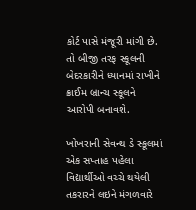કોર્ટ પાસે મંજૂરી માંગી છે. તો બીજી તરફ સ્કૂલની બેદરકારીને ધ્યાનમાં રાખીને ક્રાઈમ બ્રાન્ચ સ્કૂલને આરોપી બનાવશે.

ખોખરાની સેવન્થ ડે સ્કૂલમાં એક સપ્તાહ પહેલા વિદ્યાર્થીઓ વચ્ચે થયેલી તકરારને લઇને મંગળવારે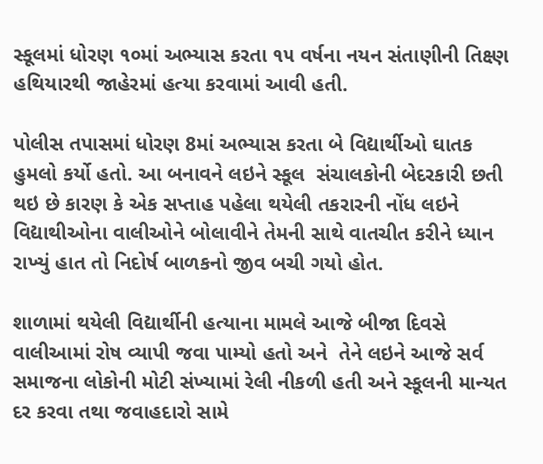સ્કૂલમાં ધોરણ ૧૦માં અભ્યાસ કરતા ૧૫ વર્ષના નયન સંતાણીની તિક્ષ્ણ હથિયારથી જાહેરમાં હત્યા કરવામાં આવી હતી.

પોલીસ તપાસમાં ધોરણ 8માં અભ્યાસ કરતા બે વિદ્યાર્થીઓ ઘાતક હુમલો કર્યો હતો. આ બનાવને લઇને સ્કૂલ  સંચાલકોની બેદરકારી છતી થઇ છે કારણ કે એક સપ્તાહ પહેલા થયેલી તકરારની નોંધ લઇને વિદ્યાથીઓના વાલીઓને બોલાવીને તેમની સાથે વાતચીત કરીને ધ્યાન રાખ્યું હાત તો નિદોર્ષ બાળકનો જીવ બચી ગયો હોત.

શાળામાં થયેલી વિદ્યાર્થીની હત્યાના મામલે આજે બીજા દિવસે વાલીઆમાં રોષ વ્યાપી જવા પામ્યો હતો અને  તેને લઇને આજે સર્વ સમાજના લોકોની મોટી સંખ્યામાં રેલી નીકળી હતી અને સ્કૂલની માન્યત દર કરવા તથા જવાહદારો સામે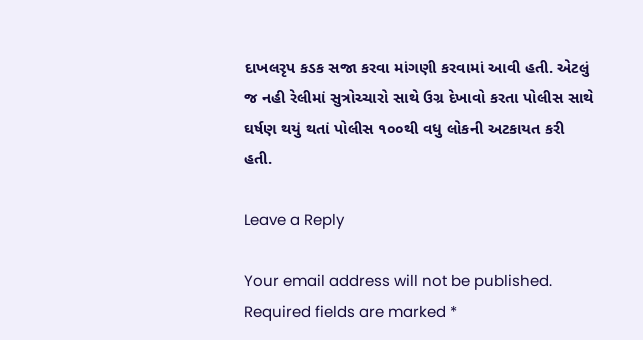દાખલરૃપ કડક સજા કરવા માંગણી કરવામાં આવી હતી. એટલું જ નહી રેલીમાં સુત્રોચ્ચારો સાથે ઉગ્ર દેખાવો કરતા પોલીસ સાથે ઘર્ષણ થયું થતાં પોલીસ ૧૦૦થી વધુ લોકની અટકાયત કરી હતી.

Leave a Reply

Your email address will not be published. Required fields are marked *